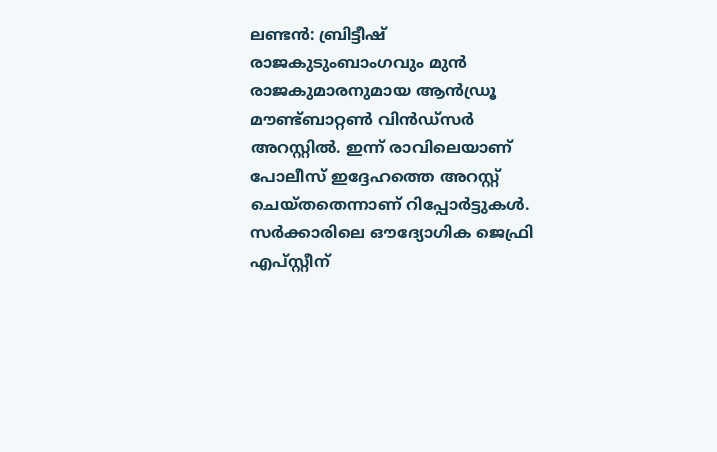ലണ്ടൻ: ബ്രിട്ടീഷ് രാജകുടുംബാംഗവും മുൻ രാജകുമാരനുമായ ആൻഡ്രൂ മൗണ്ട്ബാറ്റൺ വിൻഡ്സർ അറസ്റ്റിൽ. ഇന്ന് രാവിലെയാണ് പോലീസ് ഇദ്ദേഹത്തെ അറസ്റ്റ് ചെയ്തതെന്നാണ് റിപ്പോർട്ടുകൾ. സർക്കാരിലെ ഔദ്യോഗിക ജെഫ്രി എപ്സ്റ്റീന്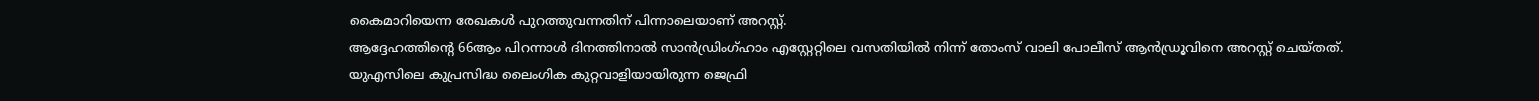കൈമാറിയെന്ന രേഖകൾ പുറത്തുവന്നതിന് പിന്നാലെയാണ് അറസ്റ്റ്.
ആദ്ദേഹത്തിന്റെ 66ആം പിറന്നാൾ ദിനത്തിനാൽ സാൻഡ്രിംഗ്ഹാം എസ്റ്റേറ്റിലെ വസതിയിൽ നിന്ന് തോംസ് വാലി പോലീസ് ആൻഡ്രൂവിനെ അറസ്റ്റ് ചെയ്തത്. യുഎസിലെ കുപ്രസിദ്ധ ലൈംഗിക കുറ്റവാളിയായിരുന്ന ജെഫ്രി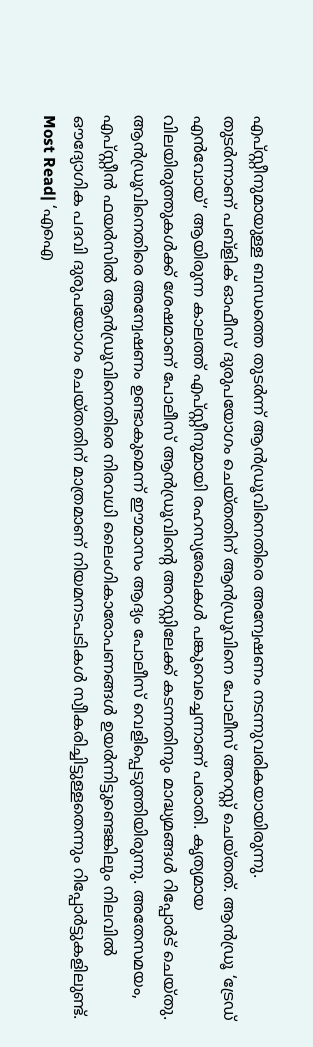എപ്സ്റ്റീനുമായുള്ള ബന്ധത്തെ തുടർന്ന് ആൻഡ്രൂവിനെതിരെ അന്വേഷണം നടന്നുവരികയായിരുന്നു.
തുടർന്നാണ് പബ്ളിക് ഓഫീസ് ദുരുപയോഗം ചെയ്തതിന് ആൻഡ്രൂവിനെ പോലീസ് അറസ്റ്റ് ചെയ്തത്. ആൻഡ്രൂ ‘ട്രേഡ് എൻവോയ്’ ആയിരുന്ന കാലത്ത് എപ്സ്റ്റീനുമായി രഹസ്യരേഖകൾ പങ്കുവെച്ചെന്നാണ് പരാതി. കൃത്യമായ വിലയിരുത്തുകൾക്ക് ശേഷമാണ് പോലീസ് ആൻഡ്രൂവിന്റെ അറസ്റ്റിലേക്ക് കടന്നതിനും മാദ്ധ്യമങ്ങൾ റിപ്പോർട് ചെയ്തു.
ആൻഡ്രൂവിനെതിരെ അന്വേഷണം ഉണ്ടാകുമെന്ന് ഈമാസം ആദ്യം പോലീസ് വെളിപ്പെടുത്തിയിരുന്നു. അതേസമയം, എപ്സ്റ്റീൻ ഫയർസിൽ ആൻഡ്രൂവിനെതിരെ നിരവധി ലൈംഗികാരോപണങ്ങൾ ഉയർന്നിട്ടുണ്ടെങ്കിലും നിലവിൽ ഔദ്യോഗിക പദവി ദുരുപയോഗം ചെയ്തതിന് മാത്രമാണ് നിയമനടപടികൾ സ്വീകരിച്ചിട്ടുള്ളതെന്നും റിപ്പോർട്ടുകളിലുണ്ട്.
Most Read| ‘എഐ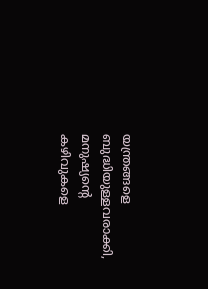യന്ത്രങ്ങളെ ബുദ്ധിയുള്ളവരാക്കി, മനുഷ്യന്റെ കഴിവുകളെ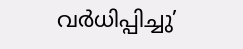വർധിപ്പിച്ചു’